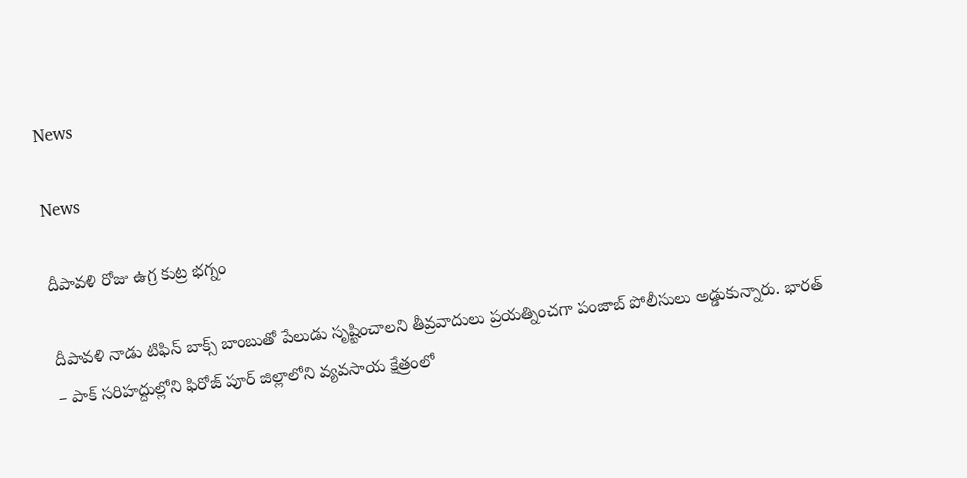News

News

దీపావళి రోజు ఉగ్ర కుట్ర భగ్నం

దీపావళి నాడు టిఫిన్ బాక్స్ బాంబుతో పేలుడు సృష్టించాలని తీవ్రవాదులు ప్రయత్నించగా పంజాబ్ పోలీసులు అడ్డుకున్నారు. భారత్ – పాక్ సరిహద్దుల్లోని ఫిరోజ్ ‌పూర్ జిల్లాలోని వ్యవసాయ క్షేత్రంలో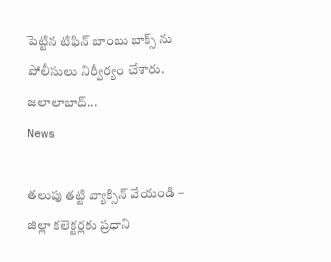పెట్టిన టిఫిన్ బాంబు బాక్స్ ‌ను పోలీసులు నిర్వీర్యం చేశారు. జలాలాబాద్...
News

తలుపు తట్టి వ్యాక్సిన్‌ వేయండి – జిల్లా కలెక్టర్లకు ప్రధాని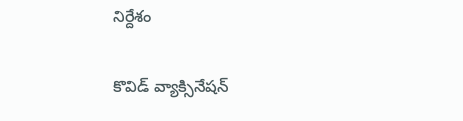నిర్దేశం

కొవిడ్‌ వ్యాక్సినేషన్‌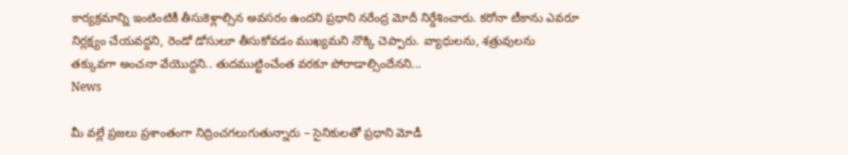కార్యక్రమాన్ని ఇంటింటికీ తీసుకెళ్లాల్సిన అవసరం ఉందని ప్రధాని నరేంద్ర మోదీ నిర్దేశించారు. కరోనా టీకాను ఎవరూ నిర్లక్ష్యం చేయవద్దని, రెండో డోసులూ తీసుకోవడం ముఖ్యమని నొక్కి చెప్పారు. వ్యాధులను, శత్రువులను తక్కువగా అంచనా వేయొద్దని.. తుదముట్టించేంత వరకూ పోరాడాల్సిందేనని...
News

మీ వల్లే ప్రజలు ప్రశాంతంగా నిద్రించగలుగుతున్నారు – సైనికులతో ప్రధాని మోడీ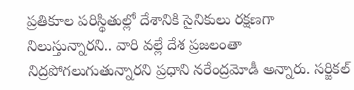ప్రతికూల పరిస్థితుల్లో దేశానికి సైనికులు రక్షణగా నిలుస్తున్నారని.. వారి వల్లే దేశ ప్రజలంతా నిద్రపోగలుగుతున్నారని ప్రధాని నరేంద్రమోడీ అన్నారు. సర్జికల్‌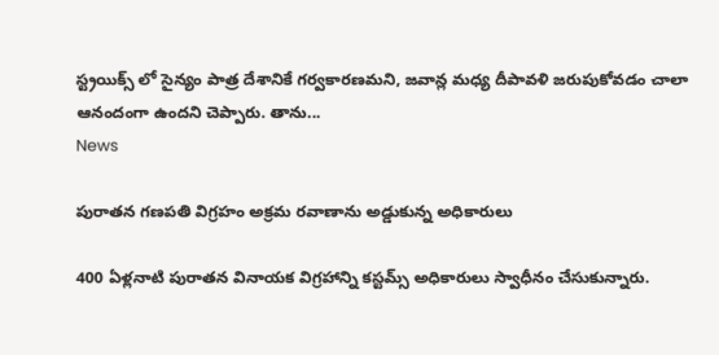స్ట్రయిక్స్ ‌లో సైన్యం పాత్ర దేశానికే గర్వకారణమని, జవాన్ల మధ్య దీపావళి జరుపుకోవడం చాలా ఆనందంగా ఉందని చెప్పారు. తాను...
News

పురాతన గణపతి విగ్రహం అక్రమ రవాణాను అడ్డుకున్న అధికారులు

400 ఏళ్లనాటి పురాతన వినాయక విగ్రహాన్ని కస్టమ్స్ అధికారులు స్వాధీనం చేసుకున్నారు.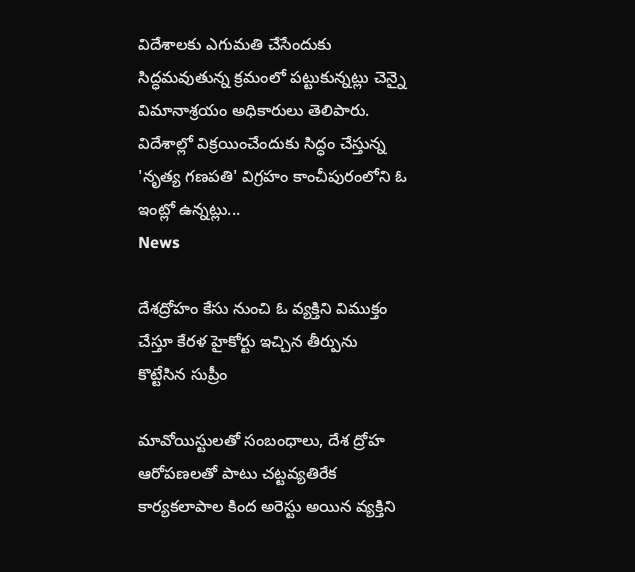విదేశాలకు ఎగుమతి చేసేందుకు సిద్ధమవుతున్న క్రమంలో పట్టుకున్నట్లు చెన్నై విమానాశ్రయం అధికారులు తెలిపారు. విదేశాల్లో విక్రయించేందుకు సిద్ధం చేస్తున్న 'నృత్య గణపతి' విగ్రహం కాంచీపురంలోని ఓ ఇంట్లో ఉన్నట్లు...
News

దేశద్రోహం కేసు నుంచి ఓ వ్యక్తిని విముక్తం చేస్తూ కేరళ హైకోర్టు ఇచ్చిన తీర్పును కొట్టేసిన సుప్రీం

మావోయిస్టులతో సంబంధాలు, దేశ ద్రోహ ఆరోపణలతో పాటు చట్టవ్యతిరేక కార్యకలాపాల కింద అరెస్టు అయిన వ్యక్తిని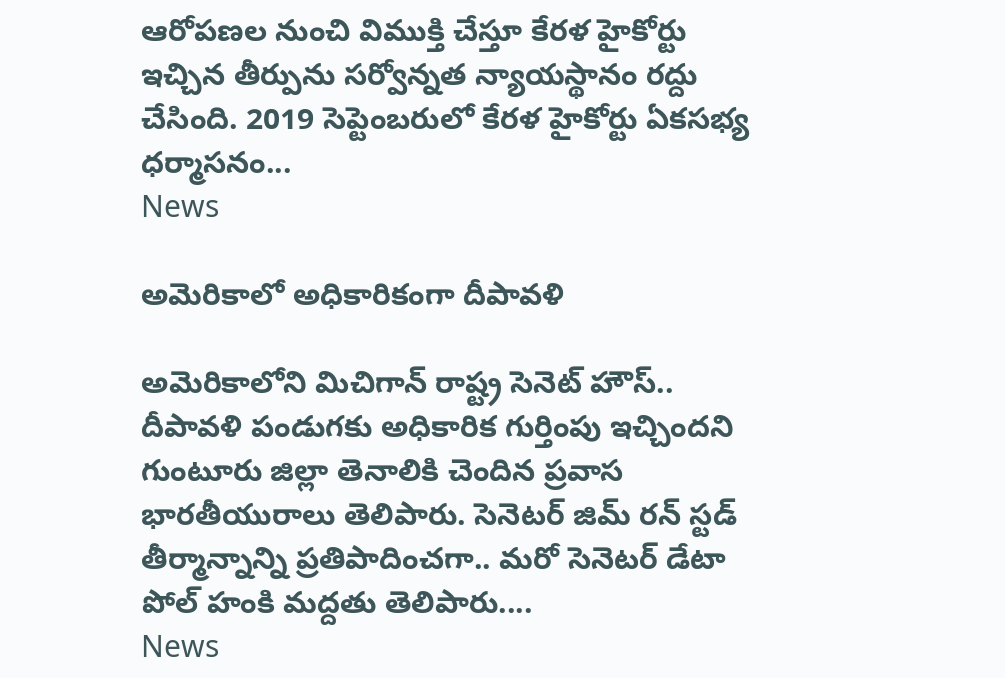ఆరోపణల నుంచి విముక్తి చేస్తూ కేరళ హైకోర్టు ఇచ్చిన తీర్పును సర్వోన్నత న్యాయస్థానం రద్దు చేసింది. 2019 సెప్టెంబరులో కేరళ హైకోర్టు ఏకసభ్య ధర్మాసనం...
News

అమెరికాలో అధికారికంగా దీపావళి

అమెరికాలోని మిచిగాన్ రాష్ట్ర సెనెట్ హౌస్.. దీపావళి పండుగకు అధికారిక గుర్తింపు ఇచ్చిందని గుంటూరు జిల్లా తెనాలికి చెందిన ప్రవాస భారతీయురాలు తెలిపారు. సెనెటర్ జిమ్ రన్ స్టడ్ తీర్మాన్నాన్ని ప్రతిపాదించగా.. మరో సెనెటర్ డేటా పోల్ హంకి మద్దతు తెలిపారు....
News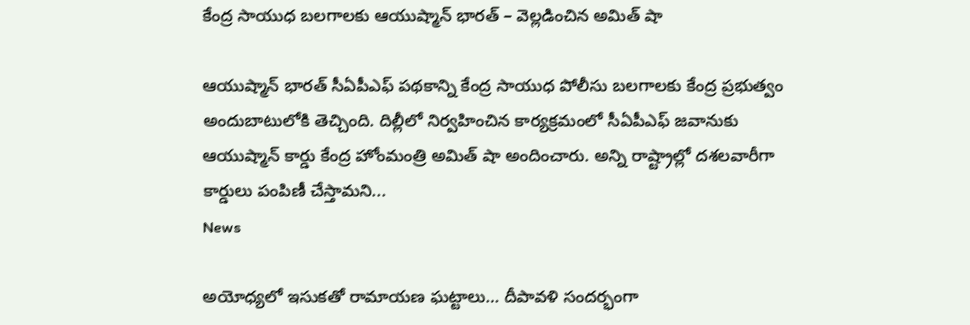కేంద్ర సాయుధ బలగాలకు ఆయుష్మాన్ భారత్ – వెల్లడించిన అమిత్ షా

ఆయుష్మాన్ భారత్ సీఏపీఎఫ్ పథకాన్ని కేంద్ర సాయుధ పోలీసు బలగాలకు కేంద్ర ప్రభుత్వం అందుబాటులోకి తెచ్చింది. దిల్లీలో నిర్వహించిన కార్యక్రమంలో సీఏపీఎఫ్ జవానుకు ఆయుష్మాన్ కార్డు కేంద్ర హోంమంత్రి అమిత్ షా అందించారు. అన్ని రాష్ట్రాల్లో దశలవారీగా కార్డులు పంపిణీ చేస్తామని...
News

అయోధ్యలో ఇసుకతో రామాయణ ఘట్టాలు… దీపావళి సందర్భంగా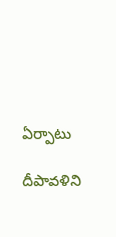ఏర్పాటు

దీపావళిని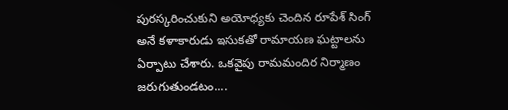పురస్కరించుకుని అయోధ్యకు చెందిన రూపేశ్ సింగ్ అనే కళాకారుడు ఇసుకతో రామాయణ ఘట్టాలను ఏర్పాటు చేశారు. ఒకవైపు రామమందిర నిర్మాణం జరుగుతుండటం....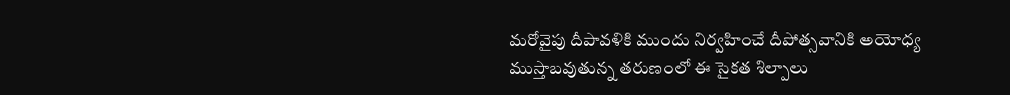మరోవైపు దీపావళికి ముందు నిర్వహించే దీపోత్సవానికి అయోధ్య ముస్తాబవుతున్న తరుణంలో ఈ సైకత శిల్పాలు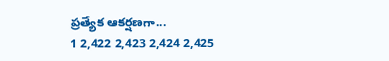ప్రత్యేక ఆకర్షణగా...
1 2,422 2,423 2,424 2,425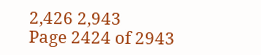2,426 2,943
Page 2424 of 2943